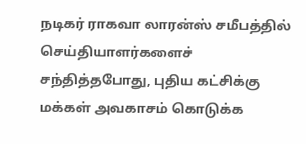நடிகர் ராகவா லாரன்ஸ் சமீபத்தில் செய்தியாளர்களைச் சந்தித்தபோது, புதிய கட்சிக்கு மக்கள் அவகாசம் கொடுக்க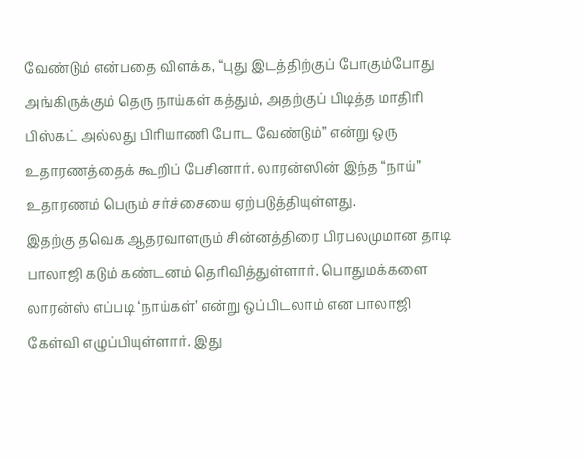வேண்டும் என்பதை விளக்க, “புது இடத்திற்குப் போகும்போது அங்கிருக்கும் தெரு நாய்கள் கத்தும், அதற்குப் பிடித்த மாதிரி பிஸ்கட் அல்லது பிரியாணி போட வேண்டும்” என்று ஒரு உதாரணத்தைக் கூறிப் பேசினார். லாரன்ஸின் இந்த “நாய்” உதாரணம் பெரும் சர்ச்சையை ஏற்படுத்தியுள்ளது.
இதற்கு தவெக ஆதரவாளரும் சின்னத்திரை பிரபலமுமான தாடி பாலாஜி கடும் கண்டனம் தெரிவித்துள்ளார். பொதுமக்களை லாரன்ஸ் எப்படி ‘நாய்கள்’ என்று ஒப்பிடலாம் என பாலாஜி கேள்வி எழுப்பியுள்ளார். இது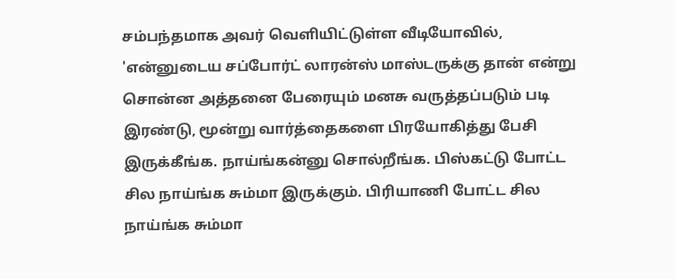சம்பந்தமாக அவர் வெளியிட்டுள்ள வீடியோவில், 'என்னுடைய சப்போர்ட் லாரன்ஸ் மாஸ்டருக்கு தான் என்று சொன்ன அத்தனை பேரையும் மனசு வருத்தப்படும் படி இரண்டு, மூன்று வார்த்தைகளை பிரயோகித்து பேசி இருக்கீங்க. நாய்ங்கன்னு சொல்றீங்க. பிஸ்கட்டு போட்ட சில நாய்ங்க சும்மா இருக்கும். பிரியாணி போட்ட சில நாய்ங்க சும்மா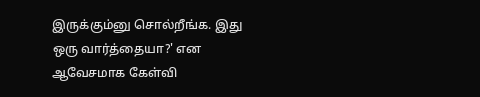இருக்கும்னு சொல்றீங்க. இது ஒரு வார்த்தையா?' என ஆவேசமாக கேள்வி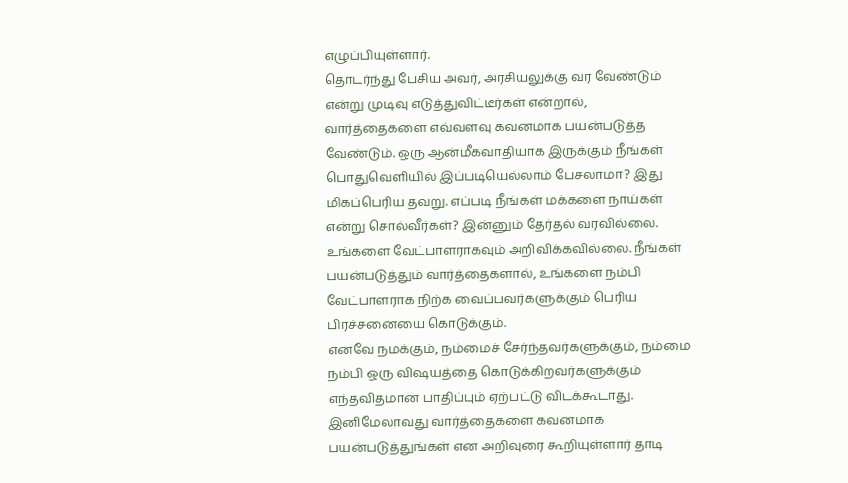எழுப்பியுள்ளார்.
தொடர்ந்து பேசிய அவர், அரசியலுக்கு வர வேண்டும் என்று முடிவு எடுத்துவிட்டீர்கள் என்றால், வார்த்தைகளை எவ்வளவு கவனமாக பயன்படுத்த வேண்டும். ஒரு ஆன்மீகவாதியாக இருக்கும் நீங்கள் பொதுவெளியில் இப்படியெல்லாம் பேசலாமா? இது மிகப்பெரிய தவறு. எப்படி நீங்கள் மக்களை நாய்கள் என்று சொல்வீர்கள்? இன்னும் தேர்தல் வரவில்லை. உங்களை வேட்பாளராகவும் அறிவிக்கவில்லை. நீங்கள் பயன்படுத்தும் வார்த்தைகளால், உங்களை நம்பி வேட்பாளராக நிற்க வைப்பவர்களுக்கும் பெரிய பிரச்சனையை கொடுக்கும்.
எனவே நமக்கும், நம்மைச் சேர்ந்தவர்களுக்கும், நம்மை நம்பி ஒரு விஷயத்தை கொடுக்கிறவர்களுக்கும் எந்தவிதமான பாதிப்பும் ஏற்பட்டு விடக்கூடாது. இனிமேலாவது வார்த்தைகளை கவனமாக பயன்படுத்துங்கள் என அறிவுரை கூறியுள்ளார் தாடி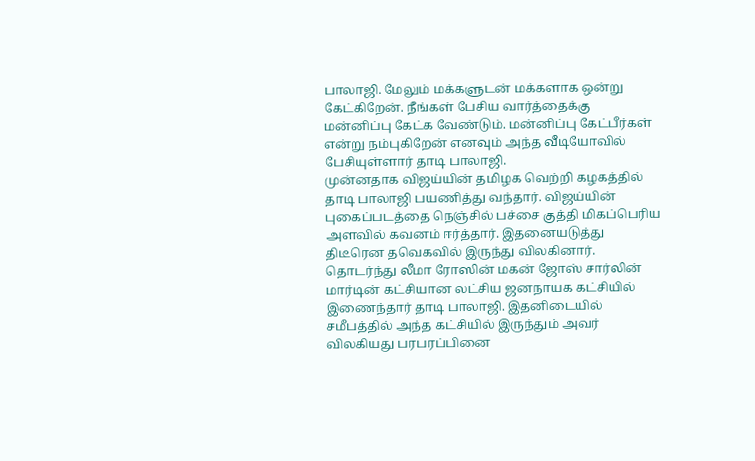பாலாஜி. மேலும் மக்களுடன் மக்களாக ஒன்று கேட்கிறேன். நீங்கள் பேசிய வார்த்தைக்கு மன்னிப்பு கேட்க வேண்டும். மன்னிப்பு கேட்பீர்கள் என்று நம்புகிறேன் எனவும் அந்த வீடியோவில் பேசியுள்ளார் தாடி பாலாஜி.
முன்னதாக விஜய்யின் தமிழக வெற்றி கழகத்தில் தாடி பாலாஜி பயணித்து வந்தார். விஜய்யின் புகைப்படத்தை நெஞ்சில் பச்சை குத்தி மிகப்பெரிய அளவில் கவனம் ஈர்த்தார். இதனையடுத்து திடீரென தவெகவில் இருந்து விலகினார். தொடர்ந்து லீமா ரோஸின் மகன் ஜோஸ் சார்லின் மார்டின் கட்சியான லட்சிய ஜனநாயக கட்சியில் இணைந்தார் தாடி பாலாஜி. இதனிடையில் சமீபத்தில் அந்த கட்சியில் இருந்தும் அவர் விலகியது பரபரப்பினை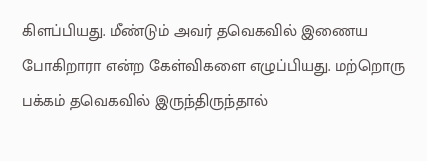கிளப்பியது. மீண்டும் அவர் தவெகவில் இணைய போகிறாரா என்ற கேள்விகளை எழுப்பியது. மற்றொரு பக்கம் தவெகவில் இருந்திருந்தால்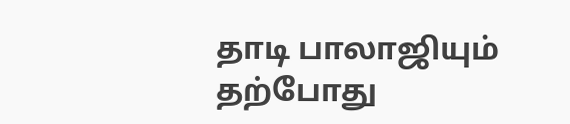தாடி பாலாஜியும் தற்போது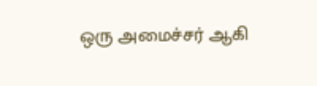ஒரு அமைச்சர் ஆகி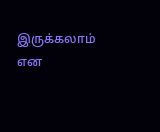இருக்கலாம் என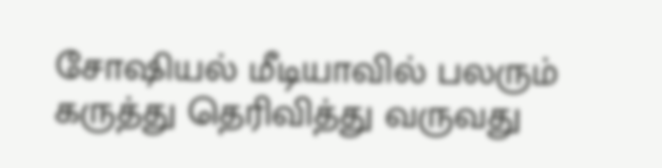சோஷியல் மீடியாவில் பலரும் கருத்து தெரிவித்து வருவது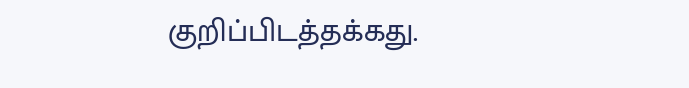குறிப்பிடத்தக்கது.